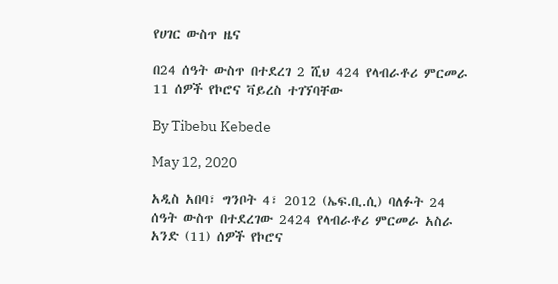የሀገር ውስጥ ዜና

በ24 ሰዓት ውስጥ በተደረገ 2 ሺህ 424 የላብራቶሪ ምርመራ 11 ሰዎች የኮሮና ቫይረስ ተገኘባቸው

By Tibebu Kebede

May 12, 2020

አዲስ አበባ፣ ግንቦት 4፣ 2012 (ኤፍ.ቢ.ሲ) ባለፉት 24 ሰዓት ውስጥ በተደረገው 2424 የላብራቶሪ ምርመራ አስራ አንድ (11) ሰዎች የኮሮና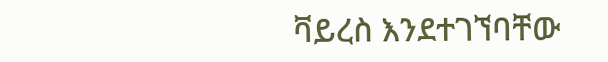ቫይረስ እንደተገኘባቸው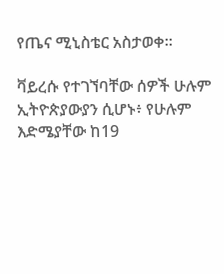የጤና ሚኒስቴር አስታወቀ።

ቫይረሱ የተገኘባቸው ሰዎች ሁሉም ኢትዮጵያውያን ሲሆኑ፥ የሁሉም እድሜያቸው ከ19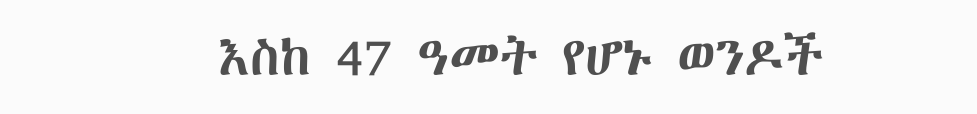እስከ 47 ዓመት የሆኑ ወንዶች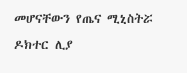መሆናቸውን የጤና ሚኒስትሯ ዶክተር ሊያ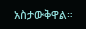አስታውቅዋል።